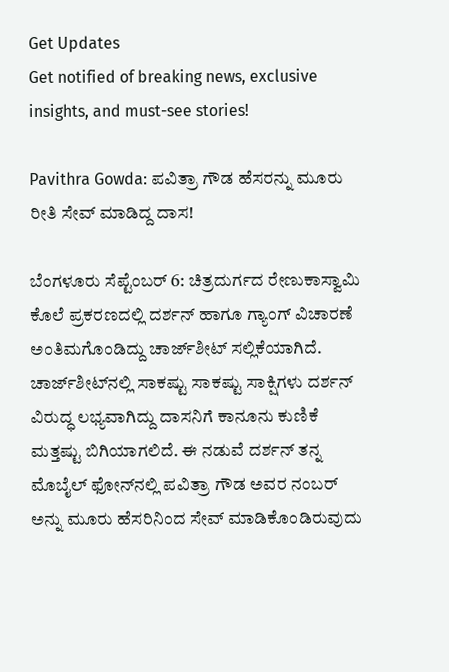Get Updates
Get notified of breaking news, exclusive insights, and must-see stories!

Pavithra Gowda: ಪವಿತ್ರಾ ಗೌಡ ಹೆಸರನ್ನು ಮೂರು ರೀತಿ ಸೇವ್ ಮಾಡಿದ್ದ ದಾಸ!

ಬೆಂಗಳೂರು ಸೆಪ್ಟೆಂಬರ್ 6: ಚಿತ್ರದುರ್ಗದ ರೇಣುಕಾಸ್ವಾಮಿ ಕೊಲೆ ಪ್ರಕರಣದಲ್ಲಿ ದರ್ಶನ್ ಹಾಗೂ ಗ್ಯಾಂಗ್ ವಿಚಾರಣೆ ಅಂತಿಮಗೊಂಡಿದ್ದು ಚಾರ್ಜ್‌ಶೀಟ್ ಸಲ್ಲಿಕೆಯಾಗಿದೆ. ಚಾರ್ಜ್‌ಶೀಟ್‌ನಲ್ಲಿ ಸಾಕಷ್ಟು ಸಾಕಷ್ಟು ಸಾಕ್ಷಿಗಳು ದರ್ಶನ್ ವಿರುದ್ಧ ಲಭ್ಯವಾಗಿದ್ದು ದಾಸನಿಗೆ ಕಾನೂನು ಕುಣಿಕೆ ಮತ್ತಷ್ಟು ಬಿಗಿಯಾಗಲಿದೆ. ಈ ನಡುವೆ ದರ್ಶನ್ ತನ್ನ ಮೊಬೈಲ್ ಫೋನ್‌ನಲ್ಲಿ ಪವಿತ್ರಾ ಗೌಡ ಅವರ ನಂಬರ್‌ ಅನ್ನು ಮೂರು ಹೆಸರಿನಿಂದ ಸೇವ್ ಮಾಡಿಕೊಂಡಿರುವುದು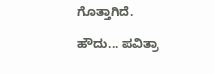ಗೊತ್ತಾಗಿದೆ.

ಹೌದು... ಪವಿತ್ರಾ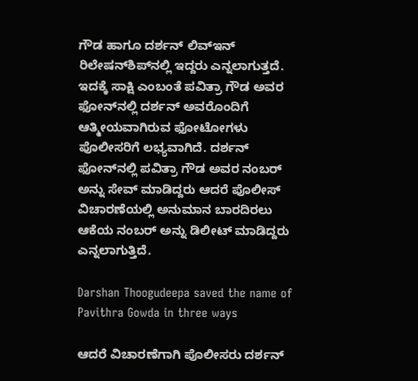ಗೌಡ ಹಾಗೂ ದರ್ಶನ್ ಲಿವ್ಇನ್ ರಿಲೇಷನ್‌ಶಿಪ್‌ನಲ್ಲಿ ಇದ್ದರು ಎನ್ನಲಾಗುತ್ತದೆ. ಇದಕ್ಕೆ ಸಾಕ್ಷಿ ಎಂಬಂತೆ ಪವಿತ್ರಾ ಗೌಡ ಅವರ ಫೋನ್‌ನಲ್ಲಿ ದರ್ಶನ್ ಅವರೊಂದಿಗೆ ಆತ್ಮೀಯವಾಗಿರುವ ಫೋಟೋಗಳು ಪೊಲೀಸರಿಗೆ ಲಭ್ಯವಾಗಿದೆ. ದರ್ಶನ್ ಫೋನ್‌ನಲ್ಲಿ ಪವಿತ್ರಾ ಗೌಡ ಅವರ ನಂಬರ್‌ ಅನ್ನು ಸೇವ್ ಮಾಡಿದ್ದರು ಆದರೆ ಪೊಲೀಸ್ ವಿಚಾರಣೆಯಲ್ಲಿ ಅನುಮಾನ ಬಾರದಿರಲು ಆಕೆಯ ನಂಬರ್ ಅನ್ನು ಡಿಲೀಟ್ ಮಾಡಿದ್ದರು ಎನ್ನಲಾಗುತ್ತಿದೆ.

Darshan Thoogudeepa saved the name of Pavithra Gowda in three ways

ಆದರೆ ವಿಚಾರಣೆಗಾಗಿ ಪೊಲೀಸರು ದರ್ಶನ್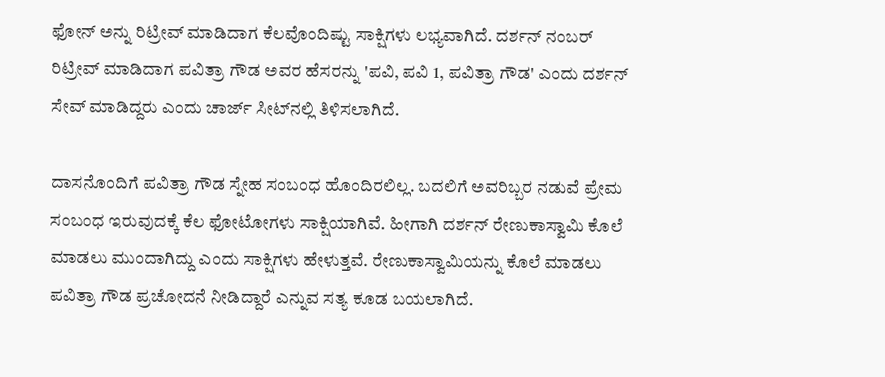ಫೋನ್ ಅನ್ನು ರಿಟ್ರೀವ್ ಮಾಡಿದಾಗ ಕೆಲವೊಂದಿಷ್ಟು ಸಾಕ್ಷಿಗಳು ಲಭ್ಯವಾಗಿದೆ. ದರ್ಶನ್ ನಂಬರ್ ರಿಟ್ರೀವ್ ಮಾಡಿದಾಗ ಪವಿತ್ರಾ ಗೌಡ ಅವರ ಹೆಸರನ್ನು 'ಪವಿ, ಪವಿ 1, ಪವಿತ್ರಾ ಗೌಡ' ಎಂದು ದರ್ಶನ್ ಸೇವ್ ಮಾಡಿದ್ದರು ಎಂದು ಚಾರ್ಜ್‌ ಸೀಟ್‌ನಲ್ಲಿ ತಿಳಿಸಲಾಗಿದೆ.

ದಾಸನೊಂದಿಗೆ ಪವಿತ್ರಾ ಗೌಡ ಸ್ನೇಹ ಸಂಬಂಧ ಹೊಂದಿರಲಿಲ್ಲ. ಬದಲಿಗೆ ಅವರಿಬ್ಬರ ನಡುವೆ ಪ್ರೇಮ ಸಂಬಂಧ ಇರುವುದಕ್ಕೆ ಕೆಲ ಫೋಟೋಗಳು ಸಾಕ್ಷಿಯಾಗಿವೆ. ಹೀಗಾಗಿ ದರ್ಶನ್ ರೇಣುಕಾಸ್ವಾಮಿ ಕೊಲೆ ಮಾಡಲು ಮುಂದಾಗಿದ್ದು ಎಂದು ಸಾಕ್ಷಿಗಳು ಹೇಳುತ್ತವೆ. ರೇಣುಕಾಸ್ವಾಮಿಯನ್ನು ಕೊಲೆ ಮಾಡಲು ಪವಿತ್ರಾ ಗೌಡ ಪ್ರಚೋದನೆ ನೀಡಿದ್ದಾರೆ ಎನ್ನುವ ಸತ್ಯ ಕೂಡ ಬಯಲಾಗಿದೆ.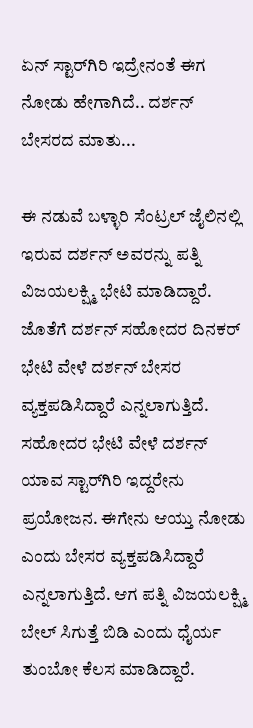ಏನ್ ಸ್ಟಾರ್‌ಗಿರಿ ಇದ್ರೇನಂತೆ ಈಗ ನೋಡು ಹೇಗಾಗಿದೆ.. ದರ್ಶನ್ ಬೇಸರದ ಮಾತು...

ಈ ನಡುವೆ ಬಳ್ಳಾರಿ ಸೆಂಟ್ರಲ್ ಜೈಲಿನಲ್ಲಿ ಇರುವ ದರ್ಶನ್ ಅವರನ್ನು ಪತ್ನಿ ವಿಜಯಲಕ್ಷ್ಮಿ ಭೇಟಿ ಮಾಡಿದ್ದಾರೆ. ಜೊತೆಗೆ ದರ್ಶನ್ ಸಹೋದರ ದಿನಕರ್ ಭೇಟಿ ವೇಳೆ ದರ್ಶನ್ ಬೇಸರ ವ್ಯಕ್ತಪಡಿಸಿದ್ದಾರೆ ಎನ್ನಲಾಗುತ್ತಿದೆ. ಸಹೋದರ ಭೇಟಿ ವೇಳೆ ದರ್ಶನ್ ಯಾವ ಸ್ಟಾರ್‌ಗಿರಿ ಇದ್ದರೇನು ಪ್ರಯೋಜನ. ಈಗೇನು ಆಯ್ತು ನೋಡು ಎಂದು ಬೇಸರ ವ್ಯಕ್ತಪಡಿಸಿದ್ದಾರೆ ಎನ್ನಲಾಗುತ್ತಿದೆ. ಆಗ ಪತ್ನಿ ವಿಜಯಲಕ್ಷ್ಮಿ ಬೇಲ್ ಸಿಗುತ್ತೆ ಬಿಡಿ ಎಂದು ಧೈರ್ಯ ತುಂಬೋ ಕೆಲಸ ಮಾಡಿದ್ದಾರೆ.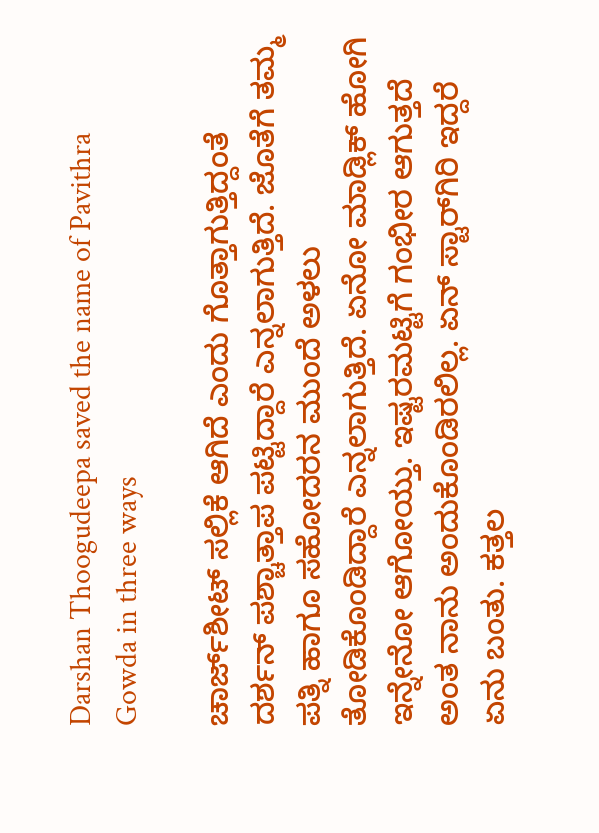Darshan Thoogudeepa saved the name of Pavithra Gowda in three ways

ಚಾರ್ಜ್‌ಶೀಟ್ ಸಲ್ಲಿಕೆ ಆಗಿದೆ ಎಂದು ಗೊತ್ತಾಗುತ್ತಿದ್ದಂತೆ ದರ್ಶನ್ ಪಶ್ಚಾತ್ತಾಪ ಪಟ್ಟಿದ್ದಾರೆ ಎನ್ನಲಾಗುತ್ತಿದೆ. ಜೊತೆಗೆ ತಮ್ಮ ಪತ್ನಿ ಹಾಗೂ ಸಹೋದರನ ಮುಂದೆ ಅಳಲು ತೋಡಿಕೊಂಡಿದ್ದಾರೆ ಎನ್ನಲಾಗುತ್ತಿದೆ. ಏನೋ ಮಾಡ್ಲಿಕ್ ಹೋಗಿ ಇನ್ನೇನೋ ಆಗೋಯ್ತು. ಇಷ್ಟರಮಟ್ಟಿಗೆ ಗಂಭೀರ ಆಗುತ್ತದೆ ಅಂತ ನಾನು ಅಂದುಕೊಂಡಿರಲಿಲ್ಲ. ಏನ್ ಸ್ಟಾರ್‌ಗಿರಿ ಇದ್ದರೆ ಏನು ಬಂತು. ಕತ್ತಲ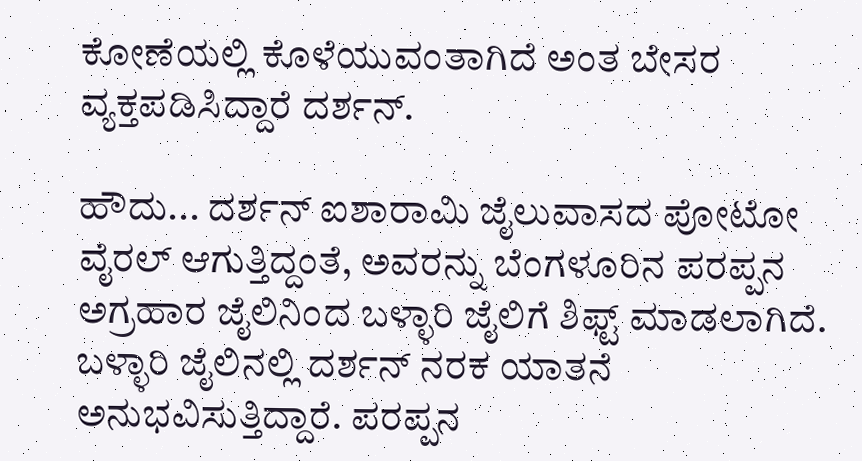ಕೋಣೆಯಲ್ಲಿ ಕೊಳೆಯುವಂತಾಗಿದೆ ಅಂತ ಬೇಸರ ವ್ಯಕ್ತಪಡಿಸಿದ್ದಾರೆ ದರ್ಶನ್.

ಹೌದು... ದರ್ಶನ್ ಐಶಾರಾಮಿ ಜೈಲುವಾಸದ ಪೋಟೋ ವೈರಲ್ ಆಗುತ್ತಿದ್ದಂತೆ, ಅವರನ್ನು ಬೆಂಗಳೂರಿನ ಪರಪ್ಪನ ಅಗ್ರಹಾರ ಜೈಲಿನಿಂದ ಬಳ್ಳಾರಿ ಜೈಲಿಗೆ ಶಿಫ್ಟ್ ಮಾಡಲಾಗಿದೆ. ಬಳ್ಳಾರಿ ಜೈಲಿನಲ್ಲಿ ದರ್ಶನ್ ನರಕ ಯಾತನೆ ಅನುಭವಿಸುತ್ತಿದ್ದಾರೆ. ಪರಪ್ಪನ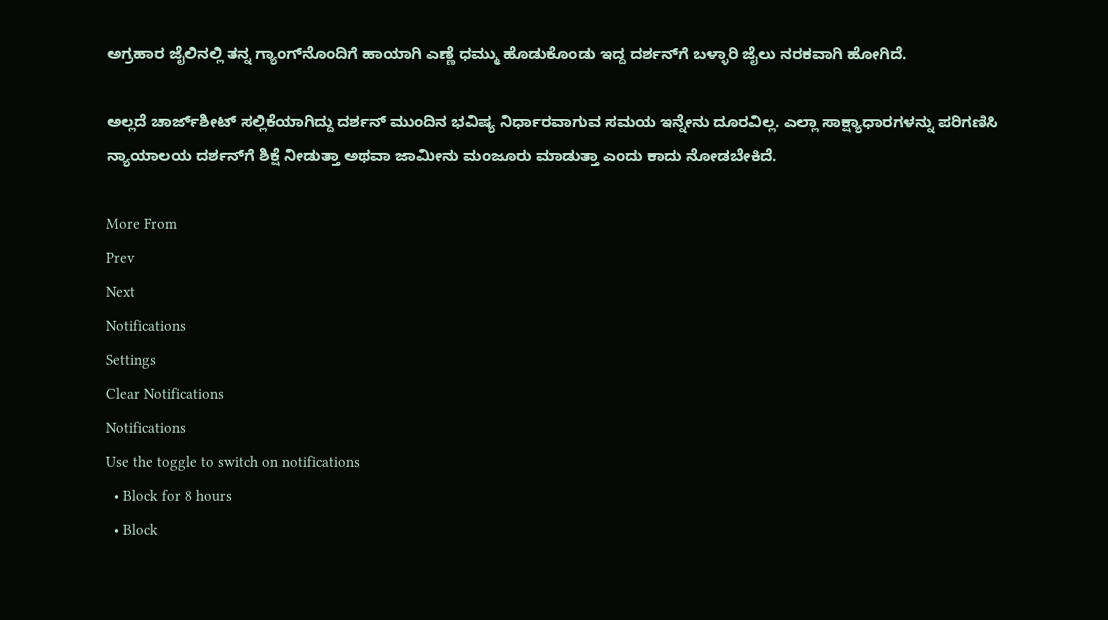ಅಗ್ರಹಾರ ಜೈಲಿನಲ್ಲಿ ತನ್ನ ಗ್ಯಾಂಗ್‌ನೊಂದಿಗೆ ಹಾಯಾಗಿ ಎಣ್ಣೆ ಧಮ್ಮು ಹೊಡುಕೊಂಡು ಇದ್ದ ದರ್ಶನ್‌ಗೆ ಬಳ್ಳಾರಿ ಜೈಲು ನರಕವಾಗಿ ಹೋಗಿದೆ.

ಅಲ್ಲದೆ ಚಾರ್ಜ್‌ಶೀಟ್ ಸಲ್ಲಿಕೆಯಾಗಿದ್ದು ದರ್ಶನ್ ಮುಂದಿನ ಭವಿಷ್ಯ ನಿರ್ಧಾರವಾಗುವ ಸಮಯ ಇನ್ನೇನು ದೂರವಿಲ್ಲ. ಎಲ್ಲಾ ಸಾಕ್ಷ್ಯಾಧಾರಗಳನ್ನು ಪರಿಗಣಿಸಿ ನ್ಯಾಯಾಲಯ ದರ್ಶನ್‌ಗೆ ಶಿಕ್ಷೆ ನೀಡುತ್ತಾ ಅಥವಾ ಜಾಮೀನು ಮಂಜೂರು ಮಾಡುತ್ತಾ ಎಂದು ಕಾದು ನೋಡಬೇಕಿದೆ.

More From
Prev
Next
Notifications
Settings
Clear Notifications
Notifications
Use the toggle to switch on notifications
  • Block for 8 hours
  • Block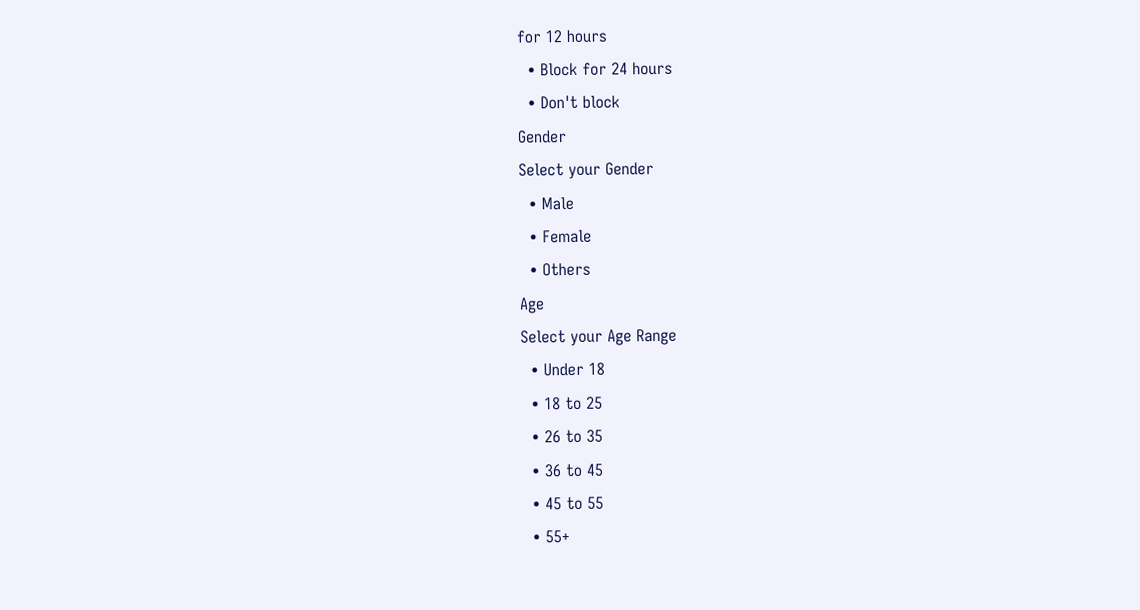for 12 hours
  • Block for 24 hours
  • Don't block
Gender
Select your Gender
  • Male
  • Female
  • Others
Age
Select your Age Range
  • Under 18
  • 18 to 25
  • 26 to 35
  • 36 to 45
  • 45 to 55
  • 55+